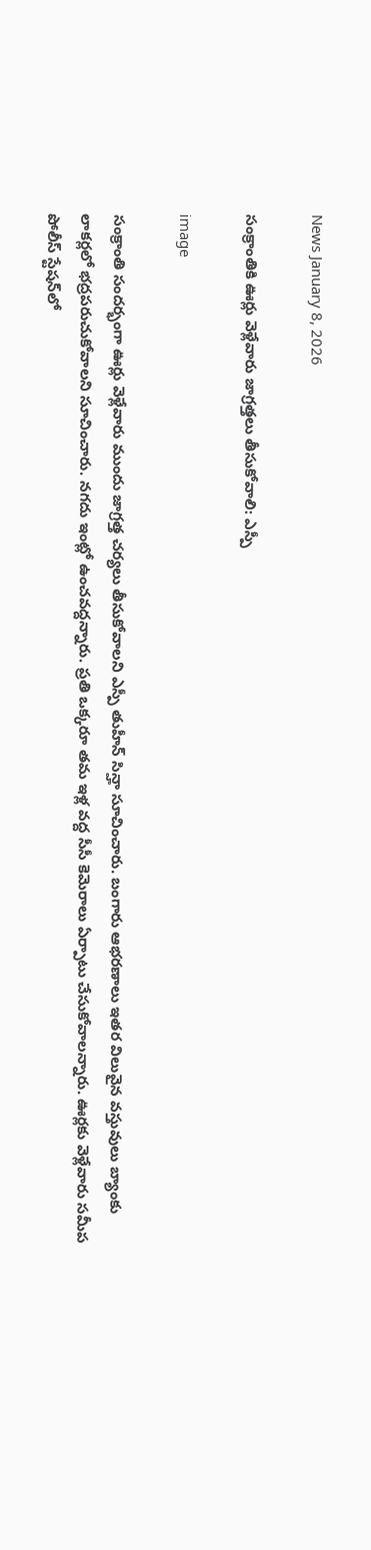News January 8, 2026

సంక్రాంతికి ఊర్లు వెళ్లేవారు జాగ్రత్తలు తీసుకోవాలి: ఎస్పీ

image

సంక్రాంతి సందర్భంగా ఊర్లు వెళ్లేవారు ముందు జాగ్రత్త చర్యలు తీసుకోవాలని ఎస్పీ తుహీన్ సిన్హా సూచించారు. బంగారు ఆభరణాలు ఇతర విలువైన వస్తువులు బ్యాంకు లాకర్లలో భద్రపరుచుకోవాలని సూచించారు. నగదు ఇంట్లో ఉంచవద్దన్నారు. ప్రతి ఒక్కరూ తమ ఇళ్ల వద్ద సీసీ కెమెరాలు ఏర్పాటు చేసుకోవాలన్నారు. ఊర్లకు వెళ్లేవారు సమీప పోలీస్ స్టేషన్‌లో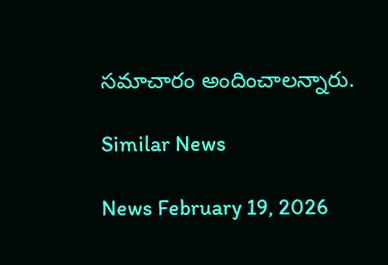సమాచారం అందించాలన్నారు.

Similar News

News February 19, 2026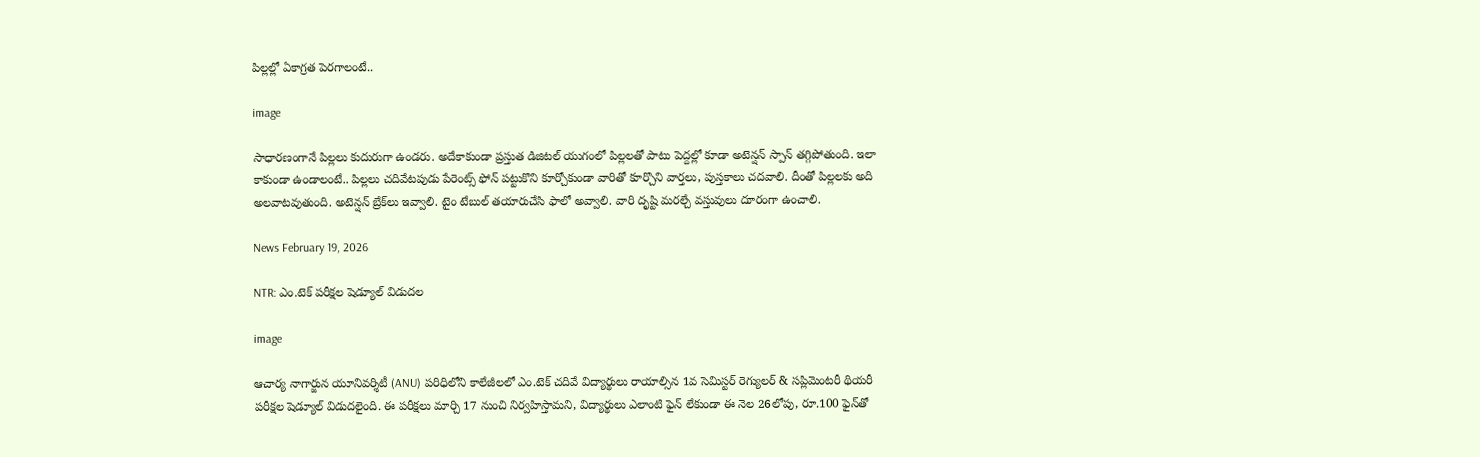పిల్లల్లో ఏకాగ్రత పెరగాలంటే..

image

సాధారణంగానే పిల్లలు కుదురుగా ఉండరు. అదేకాకుండా ప్రస్తుత డిజిటల్ యుగంలో పిల్లలతో పాటు పెద్దల్లో కూడా అటెన్షన్ స్పాన్ తగ్గిపోతుంది. ఇలా కాకుండా ఉండాలంటే.. పిల్లలు చదివేటపుడు పేరెంట్స్ ఫోన్ పట్టుకొని కూర్చోకుండా వారితో కూర్చొని వార్తలు, పుస్తకాలు చదవాలి. దీంతో పిల్లలకు అది అలవాటవుతుంది. అటెన్షన్ బ్రేక్‌లు ఇవ్వాలి. టైం టేబుల్ తయారుచేసి ఫాలో అవ్వాలి. వారి దృష్టి మరల్చే వస్తువులు దూరంగా ఉంచాలి.

News February 19, 2026

NTR: ఎం.టెక్ పరీక్షల షెడ్యూల్ విడుదల

image

ఆచార్య నాగార్జున యూనివర్శిటీ (ANU) పరిధిలోని కాలేజీలలో ఎం.టెక్ చదివే విద్యార్థులు రాయాల్సిన 1వ సెమిస్టర్ రెగ్యులర్ & సప్లిమెంటరీ థియరీ పరీక్షల షెడ్యూల్ విడుదలైంది. ఈ పరీక్షలు మార్చి 17 నుంచి నిర్వహిస్తామని, విద్యార్థులు ఎలాంటి ఫైన్ లేకుండా ఈ నెల 26లోపు, రూ.100 ఫైన్‌తో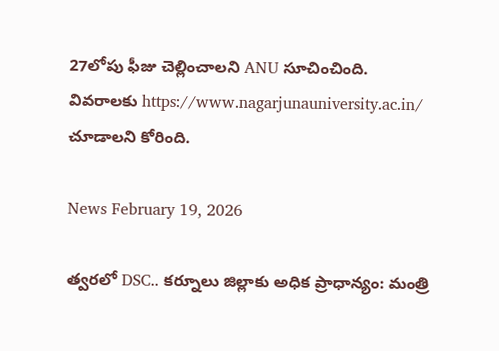27లోపు ఫీజు చెల్లించాలని ANU సూచించింది. వివరాలకు https://www.nagarjunauniversity.ac.in/ చూడాలని కోరింది.

News February 19, 2026

త్వరలో DSC.. కర్నూలు జిల్లాకు అధిక ప్రాధాన్యం: మంత్రి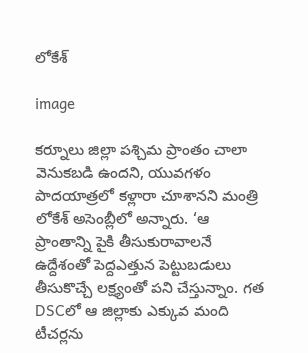లోకేశ్

image

కర్నూలు జిల్లా పశ్చిమ ప్రాంతం చాలా వెనుకబడి ఉందని, యువగళం పాదయాత్రలో కళ్లారా చూశానని మంత్రి లోకేశ్ అసెంబ్లీలో అన్నారు. ‘ఆ ప్రాంతాన్ని పైకి తీసుకురావాలనే ఉద్దేశంతో పెద్దఎత్తున పెట్టుబడులు తీసుకొచ్చే లక్ష్యంతో పని చేస్తున్నాం. గత DSCలో ఆ జిల్లాకు ఎక్కువ మంది టీచర్లను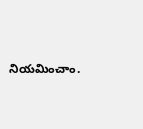నియమించాం.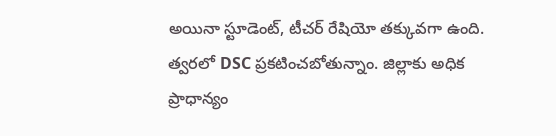అయినా స్టూడెంట్, టీచర్ రేషియో తక్కువగా ఉంది. త్వరలో DSC ప్రకటించబోతున్నాం. జిల్లాకు అధిక ప్రాధాన్యం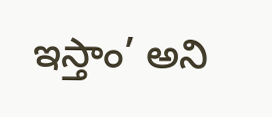ఇస్తాం’ అని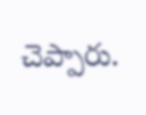చెప్పారు.